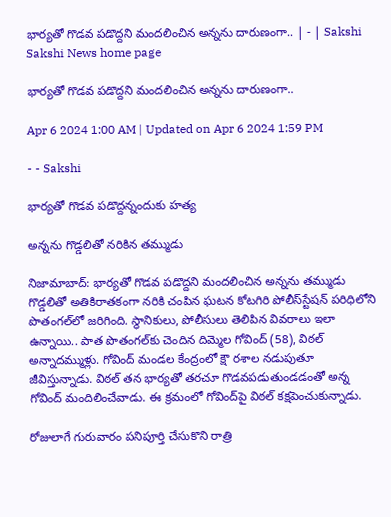భార్యతో గొడవ పడొద్దని మందలించిన అన్నను దారుణంగా.. | - | Sakshi
Sakshi News home page

భార్యతో గొడవ పడొద్దని మందలించిన అన్నను దారుణంగా..

Apr 6 2024 1:00 AM | Updated on Apr 6 2024 1:59 PM

- - Sakshi

భార్యతో గొడవ పడొద్దన్నందుకు హత్య

అన్నను గొడ్డలితో నరికిన తమ్ముడు

నిజామాబాద్‌: భార్యతో గొడవ పడొద్దని మందలించిన అన్నను తమ్ముడు గొడ్డలితో అతికిరాతకంగా నరికి చంపిన ఘటన కోటగిరి పోలీస్‌స్టేషన్‌ పరిధిలోని పొతంగల్‌లో జరిగింది. స్థానికులు, పోలీసులు తెలిపిన వివరాలు ఇలా ఉన్నాయి.. పాత పొతంగల్‌కు చెందిన దిమ్మెల గోవింద్‌ (58), విఠల్‌ అన్నాదమ్ముళ్లు. గోవింద్‌ మండల కేంద్రంలో క్షౌ రశాల నడుపుతూ జీవిస్తున్నాడు. విఠల్‌ తన భార్యతో తరచూ గొడవపడుతుండడంతో అన్న గోవింద్‌ మందిలించేవాడు. ఈ క్రమంలో గోవింద్‌పై విఠల్‌ కక్షపెంచుకున్నాడు.

రోజులాగే గురువారం పనిపూర్తి చేసుకొని రాత్రి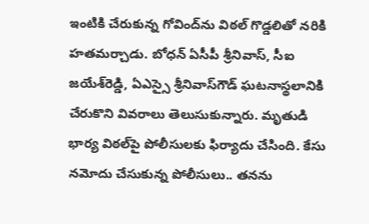ఇంటికి చేరుకున్న గోవింద్‌ను విఠల్‌ గొడ్డలితో నరికి హతమర్చాడు. బోధన్‌ ఏసీపీ శ్రీనివాస్‌, సీఐ జయేశ్‌రెడ్డి, ఏఎస్సై శ్రీనివాస్‌గౌడ్‌ ఘటనాస్థలానికి చేరుకొని వివరాలు తెలుసుకున్నారు. మృతుడి భార్య విఠల్‌పై పోలీసులకు ఫిర్యాదు చేసింది. కేసు నమోదు చేసుకున్న పోలీసులు.. తనను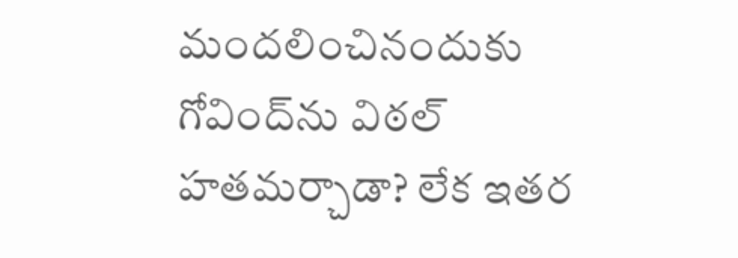మందలించినందుకు గోవింద్‌ను విఠల్‌ హతమర్చాడా? లేక ఇతర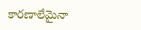కారణాలేమైనా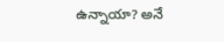ఉన్నాయా? అనే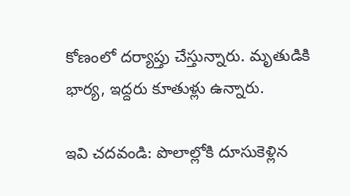కోణంలో దర్యాప్తు చేస్తున్నారు. మృతుడికి భార్య, ఇద్దరు కూతుళ్లు ఉన్నారు.

ఇవి చదవండి: పొలాల్లోకి దూసుకెళ్లిన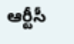ఆర్టీసీ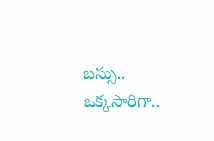బస్సు.. ఒక్కసారిగా..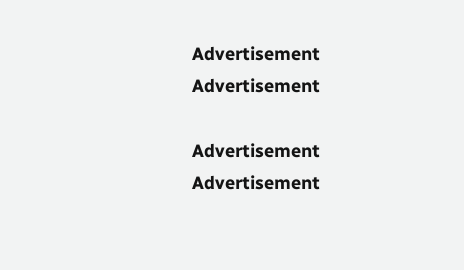Advertisement
Advertisement

Advertisement
Advertisement